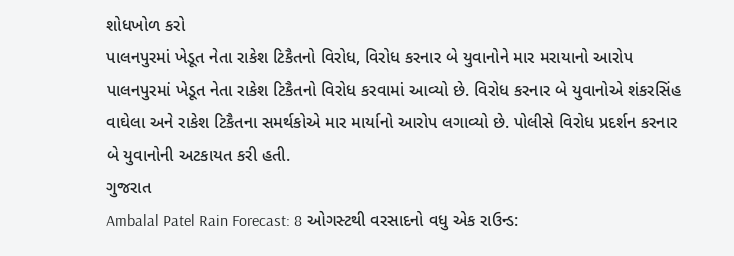શોધખોળ કરો
પાલનપુરમાં ખેડૂત નેતા રાકેશ ટિકૈતનો વિરોધ, વિરોધ કરનાર બે યુવાનોને માર મરાયાનો આરોપ
પાલનપુરમાં ખેડૂત નેતા રાકેશ ટિકૈતનો વિરોધ કરવામાં આવ્યો છે. વિરોધ કરનાર બે યુવાનોએ શંકરસિંહ વાઘેલા અને રાકેશ ટિકૈતના સમર્થકોએ માર માર્યાનો આરોપ લગાવ્યો છે. પોલીસે વિરોધ પ્રદર્શન કરનાર બે યુવાનોની અટકાયત કરી હતી.
ગુજરાત
Ambalal Patel Rain Forecast: 8 ઓગસ્ટથી વરસાદનો વધુ એક રાઉન્ડ: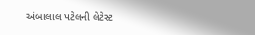અંબાલાલ પટેલની લેટેસ્ટ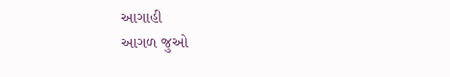આગાહી
આગળ જુઓ